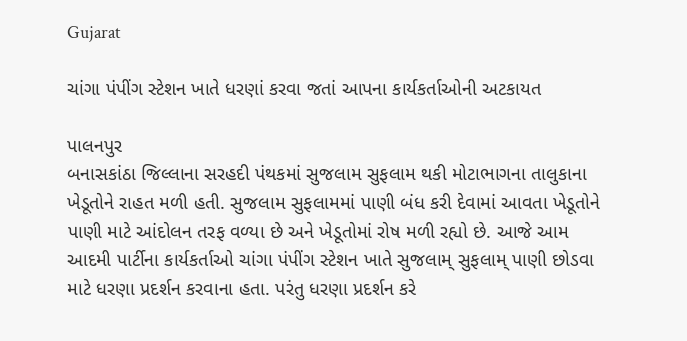Gujarat

ચાંગા પંપીંગ સ્ટેશન ખાતે ધરણાં કરવા જતાં આપના કાર્યકર્તાઓની અટકાયત

પાલનપુર
બનાસકાંઠા જિલ્લાના સરહદી પંથકમાં સુજલામ સુફલામ થકી મોટાભાગના તાલુકાના ખેડૂતોને રાહત મળી હતી. સુજલામ સુફલામમાં પાણી બંધ કરી દેવામાં આવતા ખેડૂતોને પાણી માટે આંદોલન તરફ વળ્યા છે અને ખેડૂતોમાં રોષ મળી રહ્યો છે. આજે આમ આદમી પાર્ટીના કાર્યકર્તાઓ ચાંગા પંપીંગ સ્ટેશન ખાતે સુજલામ્‌ સુફલામ્‌ પાણી છોડવા માટે ધરણા પ્રદર્શન કરવાના હતા. પરંતુ ધરણા પ્રદર્શન કરે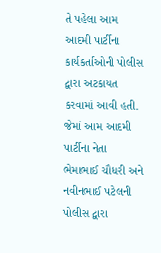તે પહેલા આમ આદમી પાર્ટીના કાર્યકર્તાઓની પોલીસ દ્વારા અટકાયત કરવામાં આવી હતી. જેમાં આમ આદમી પાર્ટીના નેતા ભેમાભાઈ ચૌધરી અને નવીનભાઈ પટેલની પોલીસ દ્વારા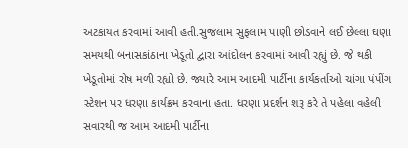અટકાયત કરવામાં આવી હતી.સુજલામ સુફલામ પાણી છોડવાને લઈ છેલ્લા ઘણા સમયથી બનાસકાંઠાના ખેડૂતો દ્વારા આંદોલન કરવામાં આવી રહ્યું છે. જે થકી ખેડૂતોમાં રોષ મળી રહ્યો છે. જ્યારે આમ આદમી પાર્ટીના કાર્યકર્તાઓ ચાંગા પંપીંગ સ્ટેશન પર ધરણા કાર્યક્રમ કરવાના હતા. ધરણા પ્રદર્શન શરૂ કરે તે પહેલા વહેલી સવારથી જ આમ આદમી પાર્ટીના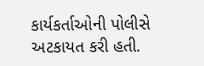કાર્યકર્તાઓની પોલીસે અટકાયત કરી હતી.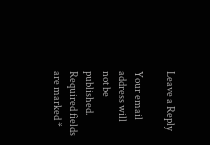Leave a Reply

Your email address will not be published. Required fields are marked *